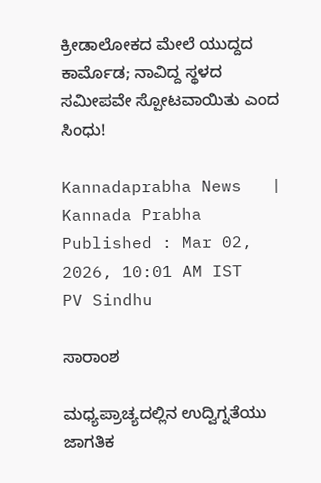ಕ್ರೀಡಾಲೋಕದ ಮೇಲೆ ಯುದ್ದದ ಕಾರ್ಮೊಡ; ನಾವಿದ್ದ ಸ್ಥಳದ ಸಮೀಪವೇ ಸ್ಪೋಟವಾಯಿತು ಎಂದ ಸಿಂಧು!

Kannadaprabha News   | Kannada Prabha
Published : Mar 02, 2026, 10:01 AM IST
PV Sindhu

ಸಾರಾಂಶ

ಮಧ್ಯಪ್ರಾಚ್ಯದಲ್ಲಿನ ಉದ್ವಿಗ್ನತೆಯು ಜಾಗತಿಕ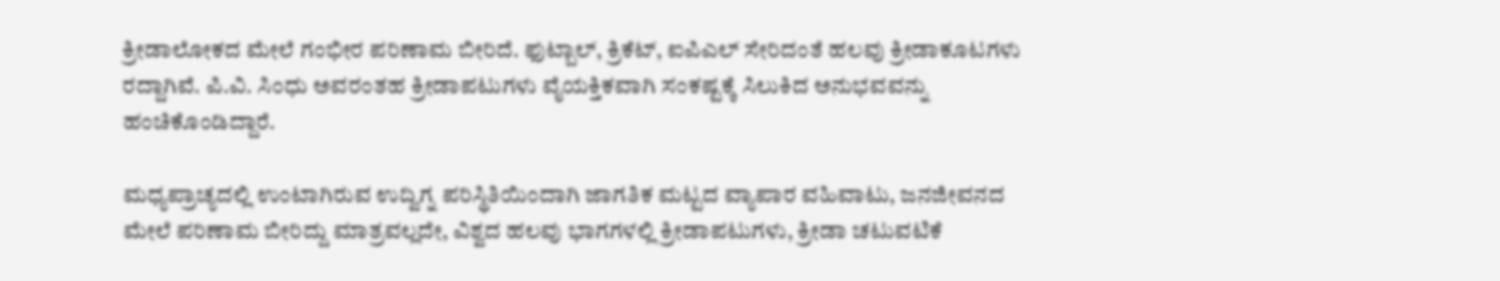ಕ್ರೀಡಾಲೋಕದ ಮೇಲೆ ಗಂಭೀರ ಪರಿಣಾಮ ಬೀರಿದೆ. ಫುಟ್ಬಾಲ್‌, ಕ್ರಿಕೆಟ್‌, ಐಪಿಎಲ್‌ ಸೇರಿದಂತೆ ಹಲವು ಕ್ರೀಡಾಕೂಟಗಳು ರದ್ದಾಗಿವೆ. ಪಿ.ವಿ. ಸಿಂಧು ಅವರಂತಹ ಕ್ರೀಡಾಪಟುಗಳು ವೈಯಕ್ತಿಕವಾಗಿ ಸಂಕಷ್ಟಕ್ಕೆ ಸಿಲುಕಿದ ಅನುಭವವನ್ನು ಹಂಚಿಕೊಂಡಿದ್ದಾರೆ.

ಮಧ್ಯಪ್ರಾಚ್ಯದಲ್ಲಿ ಉಂಟಾಗಿರುವ ಉದ್ವಿಗ್ನ ಪರಿಸ್ಥಿತಿಯಿಂದಾಗಿ ಜಾಗತಿಕ ಮಟ್ಟದ ವ್ಯಾಪಾರ ವಹಿವಾಟು, ಜನಜೀವನದ ಮೇಲೆ ಪರಿಣಾಮ ಬೀರಿದ್ದು ಮಾತ್ರವಲ್ಲದೇ, ವಿಶ್ವದ ಹಲವು ಭಾಗಗಳಲ್ಲಿ ಕ್ರೀಡಾಪಟುಗಳು, ಕ್ರೀಡಾ ಚಟುವಟಿಕೆ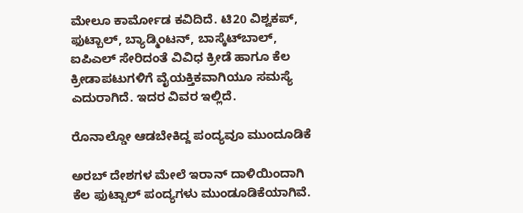ಮೇಲೂ ಕಾರ್ಮೋಡ ಕವಿದಿದೆ. ಟಿ20 ವಿಶ್ವಕಪ್‌, ಫುಟ್ಬಾಲ್‌, ಬ್ಯಾಡ್ಮಿಂಟನ್‌, ಬಾಸ್ಕೆಟ್‌ಬಾಲ್‌, ಐಪಿಎಲ್‌ ಸೇರಿದಂತೆ ವಿವಿಧ ಕ್ರೀಡೆ ಹಾಗೂ ಕೆಲ ಕ್ರೀಡಾಪಟುಗಳಿಗೆ ವೈಯಕ್ತಿಕವಾಗಿಯೂ ಸಮಸ್ಯೆ ಎದುರಾಗಿದೆ. ಇದರ ವಿವರ ಇಲ್ಲಿದೆ.

ರೊನಾಲ್ಡೋ ಆಡಬೇಕಿದ್ದ ಪಂದ್ಯವೂ ಮುಂದೂಡಿಕೆ

ಅರಬ್‌ ದೇಶಗಳ ಮೇಲೆ ಇರಾನ್‌ ದಾಳಿಯಿಂದಾಗಿ ಕೆಲ ಫುಟ್ಬಾಲ್‌ ಪಂದ್ಯಗಳು ಮುಂಡೂಡಿಕೆಯಾಗಿವೆ.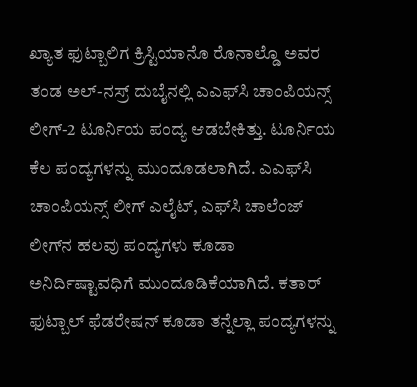ಖ್ಯಾತ ಫುಟ್ಬಾಲಿಗ ಕ್ರಿಸ್ಟಿಯಾನೊ ರೊನಾಲ್ಡೊ ಅವರ ತಂಡ ಅಲ್‌-ನಸ್ರ್ ದುಬೈನಲ್ಲಿ ಎಎಫ್‌ಸಿ ಚಾಂಪಿಯನ್ಸ್‌ ಲೀಗ್‌-2 ಟೂರ್ನಿಯ ಪಂದ್ಯ ಆಡಬೇಕಿತ್ತು. ಟೂರ್ನಿಯ ಕೆಲ ಪಂದ್ಯಗಳನ್ನು ಮುಂದೂಡಲಾಗಿದೆ. ಎಎಫ್‌ಸಿ ಚಾಂಪಿಯನ್ಸ್‌ ಲೀಗ್‌ ಎಲೈಟ್‌, ಎಫ್‌ಸಿ ಚಾಲೆಂಜ್ ಲೀಗ್‌ನ ಹಲವು ಪಂದ್ಯಗಳು ಕೂಡಾ ಅನಿರ್ದಿಷ್ಟಾವಧಿಗೆ ಮುಂದೂಡಿಕೆಯಾಗಿದೆ. ಕತಾರ್‌ ಫುಟ್ಬಾಲ್‌ ಫೆಡರೇಷನ್‌ ಕೂಡಾ ತನ್ನೆಲ್ಲಾ ಪಂದ್ಯಗಳನ್ನು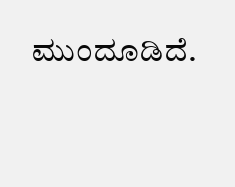ಮುಂದೂಡಿದೆ.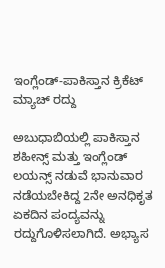ಇಂಗ್ಲೆಂಡ್‌-ಪಾಕಿಸ್ತಾನ ಕ್ರಿಕೆಟ್‌ ಮ್ಯಾಚ್‌ ರದ್ದು

ಅಬುಧಾಬಿಯಲ್ಲಿ ಪಾಕಿಸ್ತಾನ ಶಹೀನ್ಸ್ ಮತ್ತು ಇಂಗ್ಲೆಂಡ್ ಲಯನ್ಸ್ ನಡುವೆ ಭಾನುವಾರ ನಡೆಯಬೇಕಿದ್ದ 2ನೇ ಅನಧಿಕೃತ ಏಕದಿನ ಪಂದ್ಯವನ್ನು ರದ್ದುಗೊಳಿಸಲಾಗಿದೆ. ಅಭ್ಯಾಸ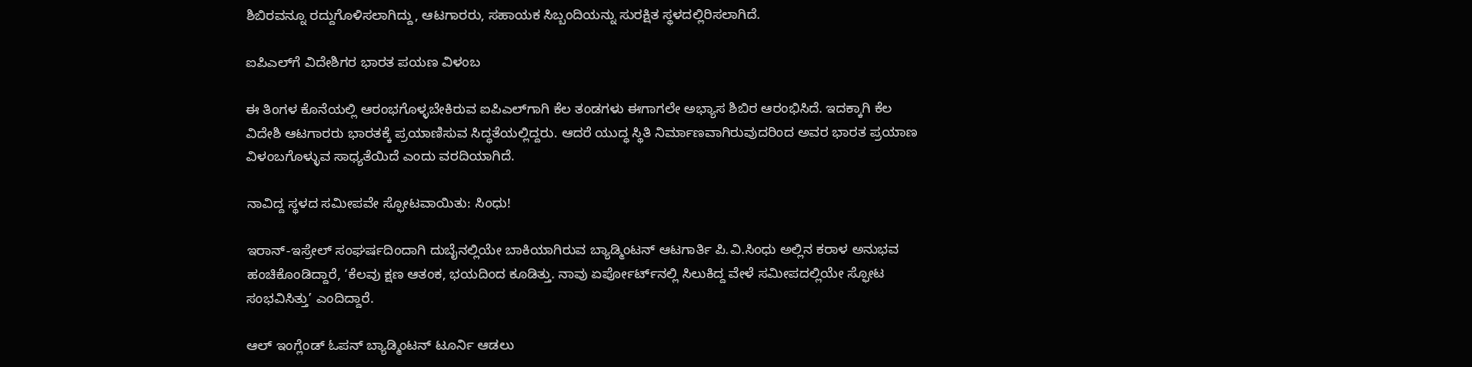ಶಿಬಿರವನ್ನೂ ರದ್ದುಗೊಳಿಸಲಾಗಿದ್ದು, ಆಟಗಾರರು, ಸಹಾಯಕ ಸಿಬ್ಬಂದಿಯನ್ನು ಸುರಕ್ಷಿತ ಸ್ಥಳದಲ್ಲಿರಿಸಲಾಗಿದೆ.

ಐಪಿಎಲ್‌ಗೆ ವಿದೇಶಿಗರ ಭಾರತ ಪಯಣ ವಿಳಂಬ

ಈ ತಿಂಗಳ ಕೊನೆಯಲ್ಲಿ ಆರಂಭಗೊಳ್ಳಬೇಕಿರುವ ಐಪಿಎಲ್‌ಗಾಗಿ ಕೆಲ ತಂಡಗಳು ಈಗಾಗಲೇ ಅಭ್ಯಾಸ ಶಿಬಿರ ಆರಂಭಿಸಿದೆ. ಇದಕ್ಕಾಗಿ ಕೆಲ ವಿದೇಶಿ ಆಟಗಾರರು ಭಾರತಕ್ಕೆ ಪ್ರಯಾಣಿಸುವ ಸಿದ್ಧತೆಯಲ್ಲಿದ್ದರು. ಆದರೆ ಯುದ್ಧ ಸ್ಥಿತಿ ನಿರ್ಮಾಣವಾಗಿರುವುದರಿಂದ ಅವರ ಭಾರತ ಪ್ರಯಾಣ ವಿಳಂಬಗೊಳ್ಳುವ ಸಾಧ್ಯತೆಯಿದೆ ಎಂದು ವರದಿಯಾಗಿದೆ.

ನಾವಿದ್ದ ಸ್ಥಳದ ಸಮೀಪವೇ ಸ್ಫೋಟವಾಯಿತು: ಸಿಂಧು!

ಇರಾನ್‌-ಇಸ್ರೇಲ್‌ ಸಂಘರ್ಷದಿಂದಾಗಿ ದುಬೈನಲ್ಲಿಯೇ ಬಾಕಿಯಾಗಿರುವ ಬ್ಯಾಡ್ಮಿಂಟನ್‌ ಆಟಗಾರ್ತಿ ಪಿ.ವಿ.ಸಿಂಧು ಅಲ್ಲಿನ ಕರಾಳ ಅನುಭವ ಹಂಚಿಕೊಂಡಿದ್ದಾರೆ, ‘ಕೆಲವು ಕ್ಷಣ ಆತಂಕ, ಭಯದಿಂದ ಕೂಡಿತ್ತು. ನಾವು ಏರ್ಪೋರ್ಟ್‌ನಲ್ಲಿ ಸಿಲುಕಿದ್ದ ವೇಳೆ ಸಮೀಪದಲ್ಲಿಯೇ ಸ್ಫೋಟ ಸಂಭವಿಸಿತ್ತು’ ಎಂದಿದ್ದಾರೆ.

ಆಲ್‌ ಇಂಗ್ಲೆಂಡ್‌ ಓಪನ್‌ ಬ್ಯಾಡ್ಮಿಂಟನ್‌ ಟೂರ್ನಿ ಆಡಲು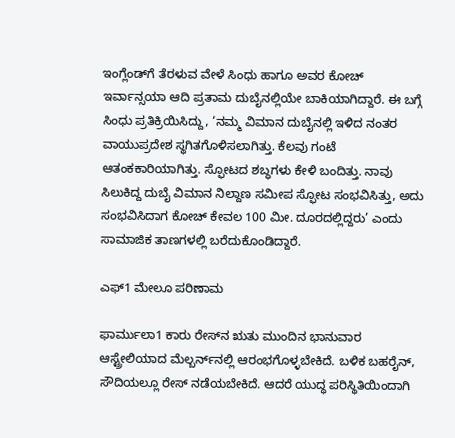ಇಂಗ್ಲೆಂಡ್‌ಗೆ ತೆರಳುವ ವೇಳೆ ಸಿಂಧು ಹಾಗೂ ಅವರ ಕೋಚ್‌ ಇರ್ವಾನ್ಸಯಾ ಆದಿ ಪ್ರತಾಮ ದುಬೈನಲ್ಲಿಯೇ ಬಾಕಿಯಾಗಿದ್ದಾರೆ. ಈ ಬಗ್ಗೆ ಸಿಂಧು ಪ್ರತಿಕ್ರಿಯಿಸಿದ್ದು, ‘ನಮ್ಮ ವಿಮಾನ ದುಬೈನಲ್ಲಿ ಇಳಿದ ನಂತರ ವಾಯುಪ್ರದೇಶ ಸ್ಥಗಿತಗೊಳಿಸಲಾಗಿತ್ತು. ಕೆಲವು ಗಂಟೆ ಆತಂಕಕಾರಿಯಾಗಿತ್ತು. ಸ್ಫೋಟದ ಶಬ್ಧಗಳು ಕೇಳಿ ಬಂದಿತ್ತು. ನಾವು ಸಿಲುಕಿದ್ದ ದುಬೈ ವಿಮಾನ ನಿಲ್ದಾಣ ಸಮೀಪ ಸ್ಫೋಟ ಸಂಭವಿಸಿತ್ತು, ಅದು ಸಂಭವಿಸಿದಾಗ ಕೋಚ್‌ ಕೇವಲ 100 ಮೀ. ದೂರದಲ್ಲಿದ್ದರು’ ಎಂದು ಸಾಮಾಜಿಕ ತಾಣಗಳಲ್ಲಿ ಬರೆದುಕೊಂಡಿದ್ದಾರೆ.

ಎಫ್‌1 ಮೇಲೂ ಪರಿಣಾಮ

ಫಾರ್ಮುಲಾ1 ಕಾರು ರೇಸ್‌ನ ಋತು ಮುಂದಿನ ಭಾನುವಾರ ಆಸ್ಟ್ರೇಲಿಯಾದ ಮೆಲ್ಬರ್ನ್‌ನಲ್ಲಿ ಆರಂಭಗೊಳ್ಳಬೇಕಿದೆ. ಬಳಿಕ ಬಹರೈನ್‌, ಸೌದಿಯಲ್ಲೂ ರೇಸ್‌ ನಡೆಯಬೇಕಿದೆ. ಆದರೆ ಯುದ್ಧ ಪರಿಸ್ಥಿತಿಯಿಂದಾಗಿ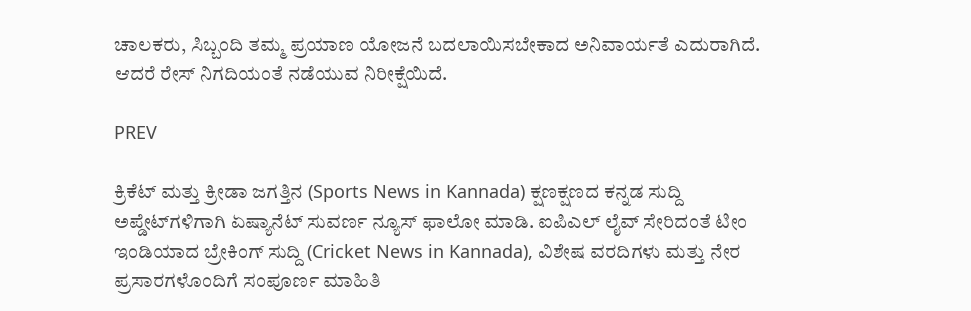ಚಾಲಕರು, ಸಿಬ್ಬಂದಿ ತಮ್ಮ ಪ್ರಯಾಣ ಯೋಜನೆ ಬದಲಾಯಿಸಬೇಕಾದ ಅನಿವಾರ್ಯತೆ ಎದುರಾಗಿದೆ. ಆದರೆ ರೇಸ್‌ ನಿಗದಿಯಂತೆ ನಡೆಯುವ ನಿರೀಕ್ಷೆಯಿದೆ.

PREV

ಕ್ರಿಕೆಟ್ ಮತ್ತು ಕ್ರೀಡಾ ಜಗತ್ತಿನ (Sports News in Kannada) ಕ್ಷಣಕ್ಷಣದ ಕನ್ನಡ ಸುದ್ದಿ ಅಪ್ಡೇಟ್‌ಗಳಿಗಾಗಿ ಏಷ್ಯಾನೆಟ್ ಸುವರ್ಣ ನ್ಯೂಸ್‌ ಫಾಲೋ ಮಾಡಿ. ಐಪಿಎಲ್ ಲೈವ್ ಸೇರಿದಂತೆ ಟೀಂ ಇಂಡಿಯಾದ ಬ್ರೇಕಿಂಗ್ ಸುದ್ದಿ (Cricket News in Kannada), ವಿಶೇಷ ವರದಿಗಳು ಮತ್ತು ನೇರ ಪ್ರಸಾರಗಳೊಂದಿಗೆ ಸಂಪೂರ್ಣ ಮಾಹಿತಿ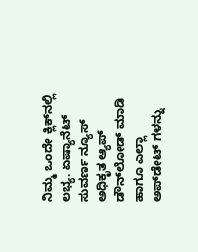ನಿಮ್ಮ ಒಂದೇ ಕ್ಲಿಕ್‌ನಲ್ಲಿ ಲಭ್ಯ. ಏಷ್ಯಾನೆಟ್ ಸುವರ್ಣ ನ್ಯೂಸ್ ಅಧಿಕೃತ ಆ್ಯಪ್ ಡೌನ್‌ಲೋಡ್ ಮಾಡಿ ಹಾಗೂ ಎಲ್ಲಾ ಅಪ್‌ಡೇಟ್ ಗಳನ್ನು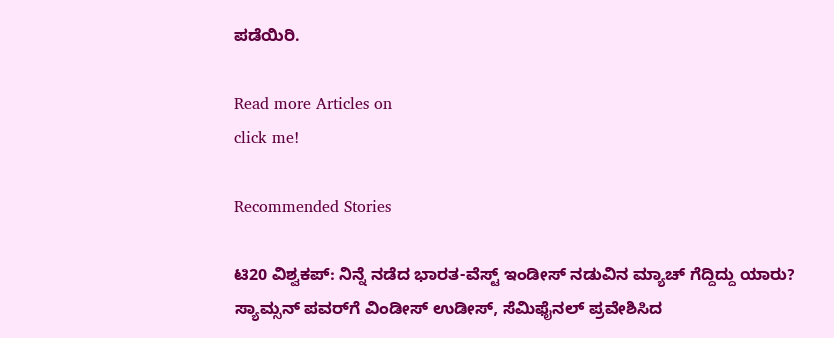ಪಡೆಯಿರಿ.

Read more Articles on
click me!

Recommended Stories

ಟಿ20 ವಿಶ್ವಕಪ್: ನಿನ್ನೆ ನಡೆದ ಭಾರತ-ವೆಸ್ಟ್ ಇಂಡೀಸ್ ನಡುವಿನ ಮ್ಯಾಚ್ ಗೆದ್ದಿದ್ದು ಯಾರು?
ಸ್ಯಾಮ್ಸನ್ ಪವರ್‌ಗೆ ವಿಂಡೀಸ್ ಉಡೀಸ್, ಸೆಮಿಫೈನಲ್ ಪ್ರವೇಶಿಸಿದ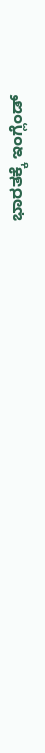ಭಾರತಕ್ಕೆ ಇಂಗ್ಲೆಂಡ್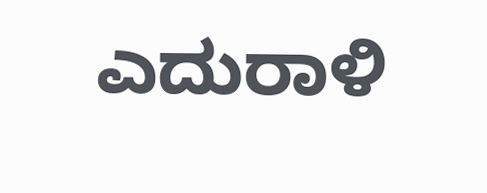ಎದುರಾಳಿ